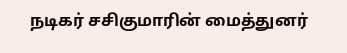நடிகர் சசிகுமாரின் மைத்துனர்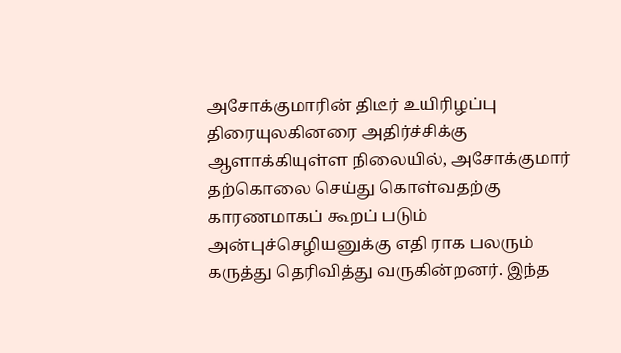அசோக்குமாரின் திடீர் உயிரிழப்பு திரையுலகினரை அதிர்ச்சிக்கு ஆளாக்கியுள்ள நிலையில், அசோக்குமார் தற்கொலை செய்து கொள்வதற்கு காரணமாகப் கூறப் படும் அன்புச்செழியனுக்கு எதி ராக பலரும் கருத்து தெரிவித்து வருகின்றனர். இந்த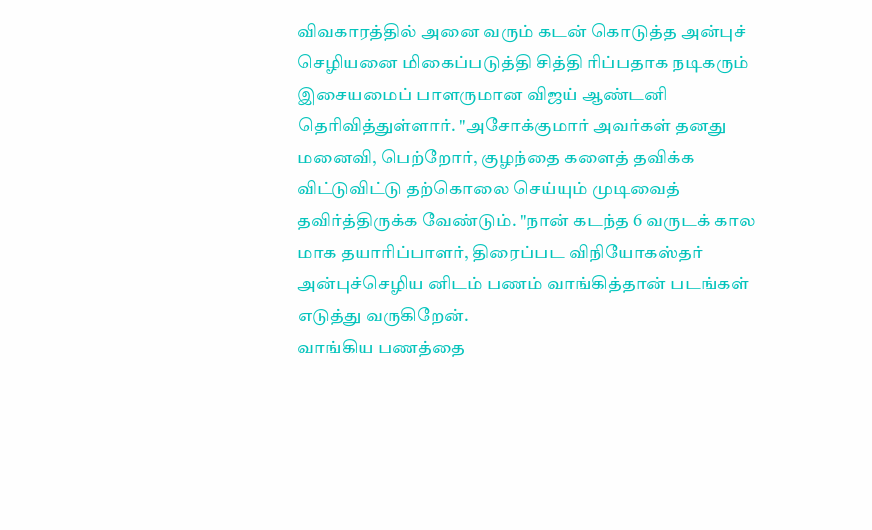விவகாரத்தில் அனை வரும் கடன் கொடுத்த அன்புச் செழியனை மிகைப்படுத்தி சித்தி ரிப்பதாக நடிகரும் இசையமைப் பாளருமான விஜய் ஆண்டனி தெரிவித்துள்ளார். "அசோக்குமார் அவர்கள் தனது மனைவி, பெற்றோர், குழந்தை களைத் தவிக்க விட்டுவிட்டு தற்கொலை செய்யும் முடிவைத் தவிர்த்திருக்க வேண்டும். "நான் கடந்த 6 வருடக் கால மாக தயாரிப்பாளர், திரைப்பட விநியோகஸ்தர் அன்புச்செழிய னிடம் பணம் வாங்கித்தான் படங்கள் எடுத்து வருகிறேன்.
வாங்கிய பணத்தை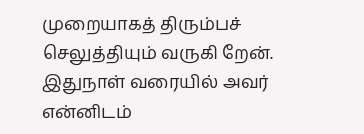முறையாகத் திரும்பச் செலுத்தியும் வருகி றேன். இதுநாள் வரையில் அவர் என்னிடம்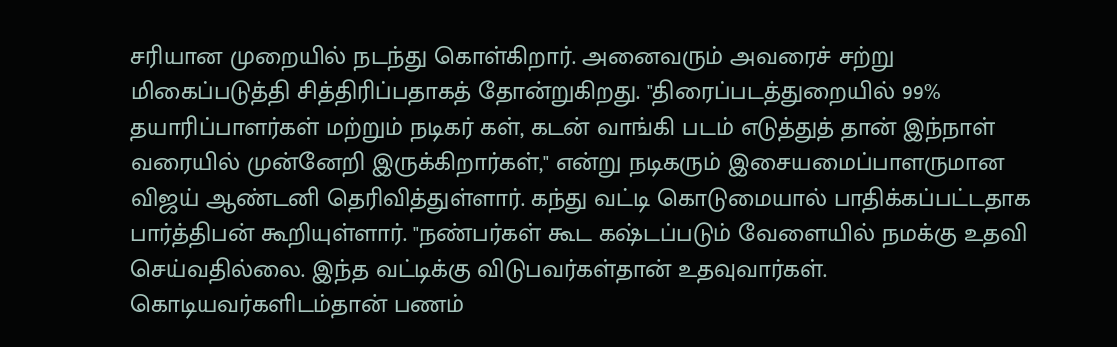சரியான முறையில் நடந்து கொள்கிறார். அனைவரும் அவரைச் சற்று மிகைப்படுத்தி சித்திரிப்பதாகத் தோன்றுகிறது. "திரைப்படத்துறையில் 99% தயாரிப்பாளர்கள் மற்றும் நடிகர் கள், கடன் வாங்கி படம் எடுத்துத் தான் இந்நாள் வரையில் முன்னேறி இருக்கிறார்கள்," என்று நடிகரும் இசையமைப்பாளருமான விஜய் ஆண்டனி தெரிவித்துள்ளார். கந்து வட்டி கொடுமையால் பாதிக்கப்பட்டதாக பார்த்திபன் கூறியுள்ளார். "நண்பர்கள் கூட கஷ்டப்படும் வேளையில் நமக்கு உதவி செய்வதில்லை. இந்த வட்டிக்கு விடுபவர்கள்தான் உதவுவார்கள். கொடியவர்களிடம்தான் பணம்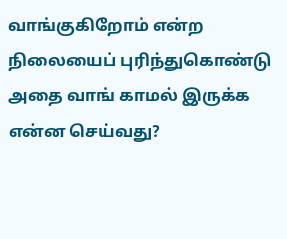வாங்குகிறோம் என்ற நிலையைப் புரிந்துகொண்டு அதை வாங் காமல் இருக்க என்ன செய்வது?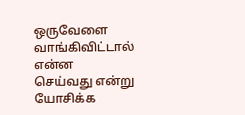ஒருவேளை வாங்கிவிட்டால் என்ன செய்வது என்று யோசிக்க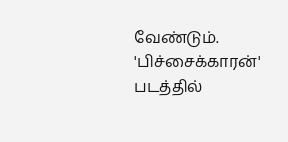வேண்டும்.
'பிச்சைக்காரன்' படத்தில்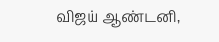விஜய் ஆண்டனி,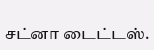சட்னா டைட்டஸ்.